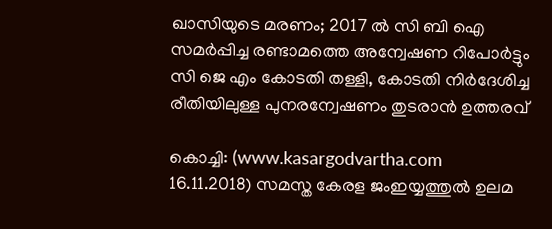ഖാസിയുടെ മരണം; 2017 ല്‍ സി ബി ഐ സമര്‍പ്പിച്ച രണ്ടാമത്തെ അന്വേഷണ റിപോര്‍ട്ടും സി ജെ എം കോടതി തള്ളി, കോടതി നിര്‍ദേശിച്ച രീതിയിലുള്ള പുനരന്വേഷണം തുടരാന്‍ ഉത്തരവ്

കൊച്ചി: (www.kasargodvartha.com 16.11.2018) സമസ്ത കേരള ജംഇയ്യത്തുല്‍ ഉലമ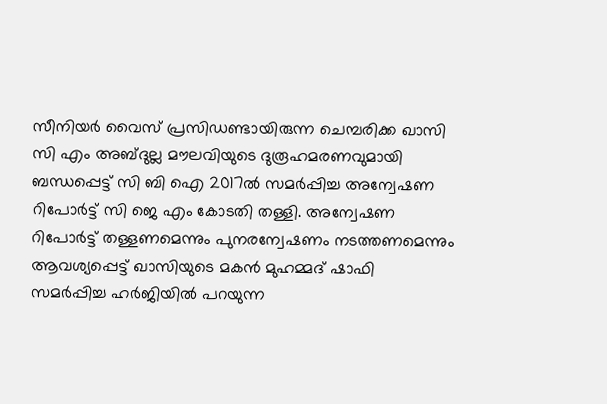സീനിയര്‍ വൈസ് പ്രസിഡണ്ടായിരുന്ന ചെമ്പരിക്ക ഖാസി സി എം അബ്ദുല്ല മൗലവിയുടെ ദുരൂഹമരണവുമായി ബന്ധപ്പെട്ട് സി ബി ഐ 2017ല്‍ സമര്‍പ്പിച്ച അന്വേഷണ റിപോര്‍ട്ട് സി ജെ എം കോടതി തള്ളി. അന്വേഷണ റിപോര്‍ട്ട് തള്ളണമെന്നും പുനരന്വേഷണം നടത്തണമെന്നും ആവശ്യപ്പെട്ട് ഖാസിയുടെ മകന്‍ മുഹമ്മദ് ഷാഫി സമര്‍പ്പിച്ച ഹര്‍ജിയില്‍ പറയുന്ന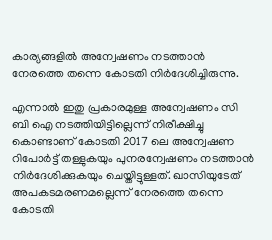കാര്യങ്ങളില്‍ അന്വേഷണം നടത്താന്‍ നേരത്തെ തന്നെ കോടതി നിര്‍ദേശിച്ചിരുന്നു.

എന്നാല്‍ ഇതു പ്രകാരമുള്ള അന്വേഷണം സി ബി ഐ നടത്തിയിട്ടില്ലെന്ന് നിരീക്ഷിച്ചു കൊണ്ടാണ് കോടതി 2017 ലെ അന്വേഷണ റിപോര്‍ട്ട് തള്ളുകയും പുനരന്വേഷണം നടത്താന്‍ നിര്‍ദേശിക്കുകയും ചെയ്തിട്ടുള്ളത്. ഖാസിയുടേത് അപകടമരണമല്ലെന്ന് നേരത്തെ തന്നെ കോടതി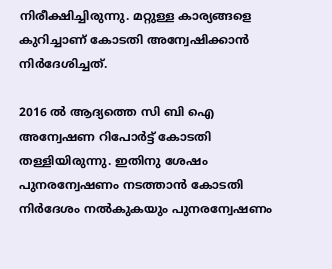നിരീക്ഷിച്ചിരുന്നു. മറ്റുള്ള കാര്യങ്ങളെ കുറിച്ചാണ് കോടതി അന്വേഷിക്കാന്‍ നിര്‍ദേശിച്ചത്.

2016 ല്‍ ആദ്യത്തെ സി ബി ഐ അന്വേഷണ റിപോര്‍ട്ട് കോടതി തള്ളിയിരുന്നു. ഇതിനു ശേഷം പുനരന്വേഷണം നടത്താന്‍ കോടതി നിര്‍ദേശം നല്‍കുകയും പുനരന്വേഷണം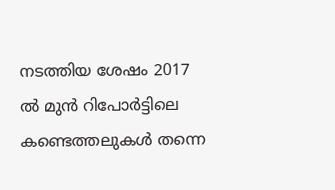നടത്തിയ ശേഷം 2017 ല്‍ മുന്‍ റിപോര്‍ട്ടിലെ കണ്ടെത്തലുകള്‍ തന്നെ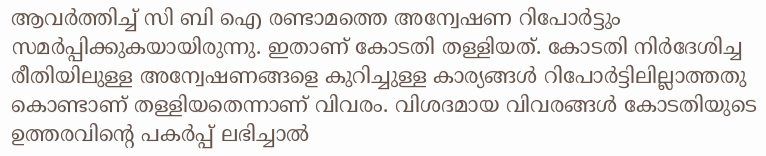ആവര്‍ത്തിച്ച് സി ബി ഐ രണ്ടാമത്തെ അന്വേഷണ റിപോര്‍ട്ടും സമര്‍പ്പിക്കുകയായിരുന്നു. ഇതാണ് കോടതി തള്ളിയത്. കോടതി നിര്‍ദേശിച്ച രീതിയിലുള്ള അന്വേഷണങ്ങളെ കുറിച്ചുള്ള കാര്യങ്ങള്‍ റിപോര്‍ട്ടിലില്ലാത്തതു കൊണ്ടാണ് തള്ളിയതെന്നാണ് വിവരം. വിശദമായ വിവരങ്ങള്‍ കോടതിയുടെ ഉത്തരവിന്റെ പകര്‍പ്പ് ലഭിച്ചാല്‍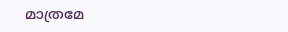മാത്രമേ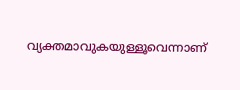വ്യക്തമാവുകയുള്ളൂവെന്നാണ്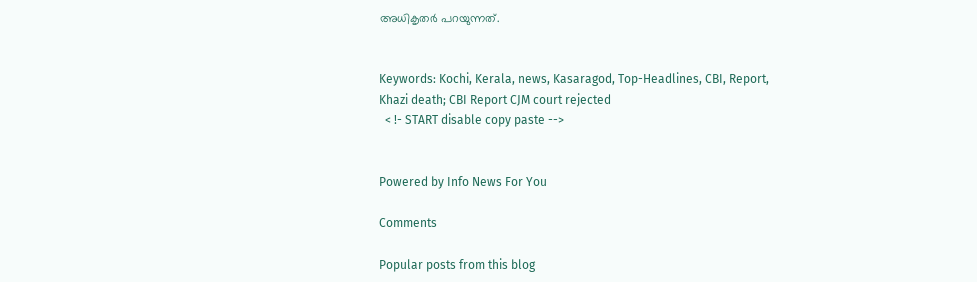അധികൃതര്‍ പറയുന്നത്.


Keywords: Kochi, Kerala, news, Kasaragod, Top-Headlines, CBI, Report, Khazi death; CBI Report CJM court rejected
  < !- START disable copy paste -->


Powered by Info News For You

Comments

Popular posts from this blog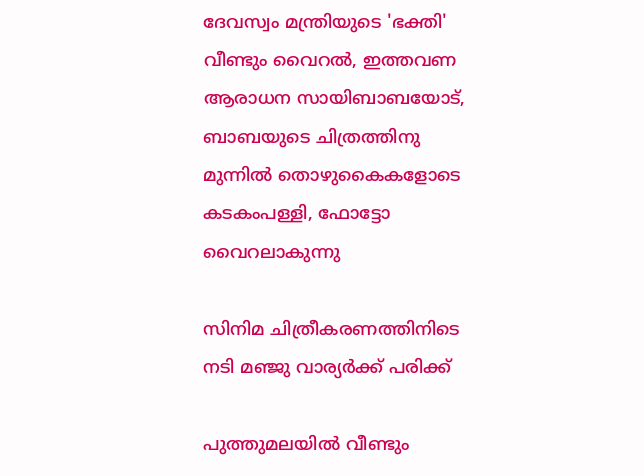ദേവസ്വം മന്ത്രിയുടെ 'ഭക്തി' വീണ്ടും വൈറല്‍, ഇത്തവണ ആരാധന സായിബാബയോട്, ബാബയുടെ ചിത്രത്തിനു മുന്നില്‍ തൊഴുകൈകളോടെ കടകംപള്ളി, ഫോട്ടോ വൈറലാകുന്നു

സിനിമ ചിത്രീകരണത്തിനിടെ നടി മഞ്ജു വാര്യര്‍ക്ക് പരിക്ക്

പുത്തുമലയില്‍ വീണ്ടും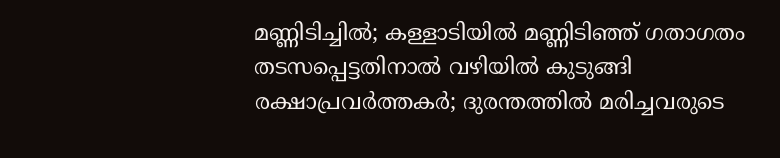മണ്ണിടിച്ചില്‍; കള്ളാടിയില്‍ മണ്ണിടിഞ്ഞ് ഗതാഗതം തടസപ്പെട്ടതിനാല്‍ വഴിയില്‍ കുടുങ്ങി രക്ഷാപ്രവര്‍ത്തകര്‍; ദുരന്തത്തില്‍ മരിച്ചവരുടെ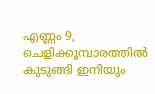എണ്ണം 9, ചെളിക്കൂമ്പാരത്തില്‍ കുടുങ്ങി ഇനിയും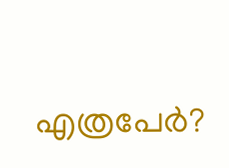എത്രപേര്‍?